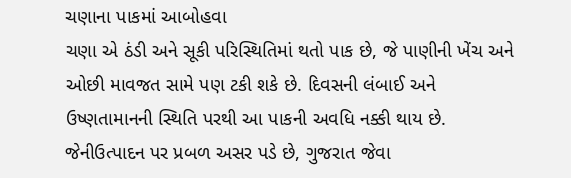ચણાના પાકમાં આબોહવા
ચણા એ ઠંડી અને સૂકી પરિસ્થિતિમાં થતો પાક છે, જે પાણીની ખેંચ અને ઓછી માવજત સામે પણ ટકી શકે છે. દિવસની લંબાઈ અને ઉષ્ણતામાનની સ્થિતિ પરથી આ પાકની અવધિ નક્કી થાય છે. જેનીઉત્પાદન પર પ્રબળ અસર પડે છે, ગુજરાત જેવા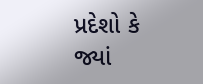પ્રદેશો કે જ્યાં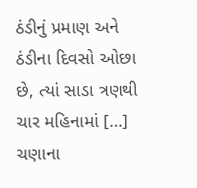ઠંડીનું પ્રમાણ અને ઠંડીના દિવસો ઓછા છે, ત્યાં સાડા ત્રણથી ચાર મહિનામાં […]
ચણાના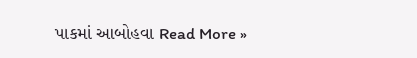પાકમાં આબોહવા Read More »